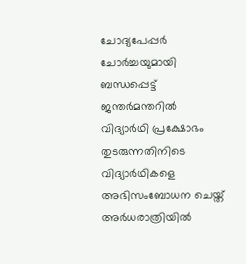ചോദ്യപേപ്പര്‍ ചോര്‍ച്ചയുമായി ബന്ധപ്പെട്ട് ജന്തര്‍മന്തറില്‍ വിദ്യാര്‍ഥി പ്രക്ഷോഭം തുടരുന്നതിനിടെ വിദ്യാര്‍ഥികളെ അഭിസംബോധന ചെയ്ത് അര്‍ധരാത്രിയില്‍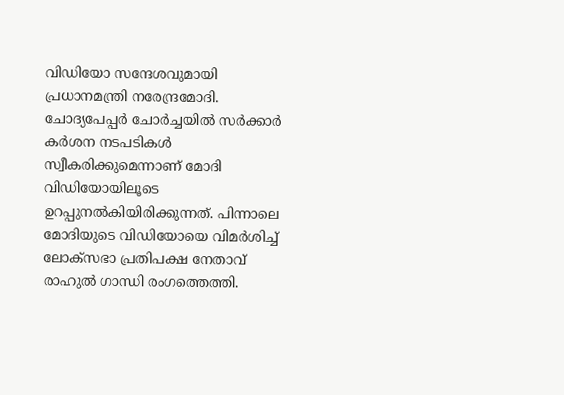വിഡിയോ സന്ദേശവുമായി പ്രധാനമന്ത്രി നരേന്ദ്രമോദി. ചോദ്യപേപ്പര്‍ ചോര്‍ച്ചയില്‍ സര്‍ക്കാര്‍ കര്‍ശന നടപടികള്‍ സ്വീകരിക്കുമെന്നാണ് മോദി വിഡിയോയിലൂടെ ഉറപ്പുനല്‍കിയിരിക്കുന്നത്. പിന്നാലെ മോദിയുടെ വിഡിയോയെ വിമര്‍ശിച്ച് ലോക്‌സഭാ പ്രതിപക്ഷ നേതാവ് രാഹുല്‍ ഗാന്ധി രംഗത്തെത്തി.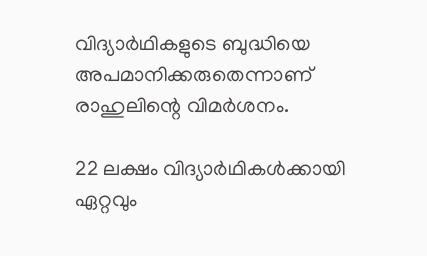വിദ്യാര്‍ഥികളുടെ ബുദ്ധിയെ അപമാനിക്കരുതെന്നാണ് രാഹുലിന്റെ വിമര്‍ശനം.

22 ലക്ഷം വിദ്യാര്‍ഥികള്‍ക്കായി ഏറ്റവും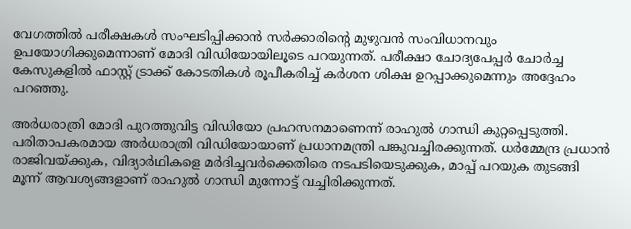വേഗത്തില്‍ പരീക്ഷകള്‍ സംഘടിപ്പിക്കാന്‍ സര്‍ക്കാരിന്റെ മുഴുവന്‍ സംവിധാനവും ഉപയോഗിക്കുമെന്നാണ് മോദി വിഡിയോയിലൂടെ പറയുന്നത്. പരീക്ഷാ ചോദ്യപേപ്പര്‍ ചോര്‍ച്ച കേസുകളില്‍ ഫാസ്റ്റ് ട്രാക്ക് കോടതികള്‍ രൂപീകരിച്ച് കര്‍ശന ശിക്ഷ ഉറപ്പാക്കുമെന്നും അദ്ദേഹം പറഞ്ഞു.

അര്‍ധരാത്രി മോദി പുറത്തുവിട്ട വിഡിയോ പ്രഹസനമാണെന്ന് രാഹുല്‍ ഗാന്ധി കുറ്റപ്പെടുത്തി. പരിതാപകരമായ അര്‍ധരാത്രി വിഡിയോയാണ് പ്രധാനമന്ത്രി പങ്കുവച്ചിരക്കുന്നത്. ധര്‍മ്മേന്ദ്ര പ്രധാന്‍ രാജിവയ്ക്കുക, വിദ്യാര്‍ഥികളെ മര്‍ദിച്ചവര്‍ക്കെതിരെ നടപടിയെടുക്കുക, മാപ്പ് പറയുക തുടങ്ങി മൂന്ന് ആവശ്യങ്ങളാണ് രാഹുല്‍ ഗാന്ധി മുന്നോട്ട് വച്ചിരിക്കുന്നത്.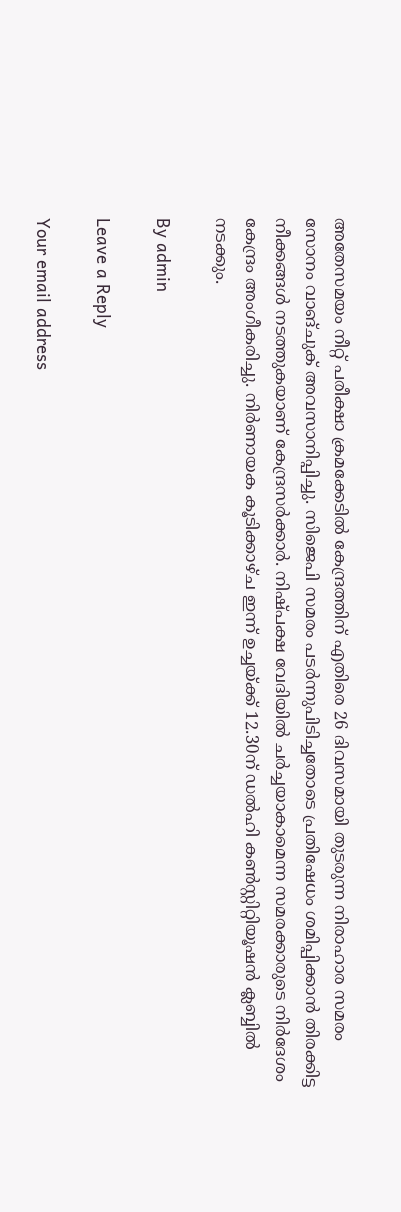അതേസമയം നീറ്റ് പരീക്ഷാ ക്രമക്കേടില്‍ കേന്ദ്രത്തിന് എതിരെ 26 ദിവസമായി തുടരുന്ന നിരാഹാര സമരം സോനം വാങ്ചുക് അവസാനിപ്പിച്ചു. സിജെപി സമരം പടര്‍ന്നുപിടിച്ചതോടെ പ്രതിഷേധം ശമിപ്പിക്കാന്‍ തിരക്കിട്ട നീക്കങ്ങള്‍ നടത്തുകയാണ് കേന്ദ്രസര്‍ക്കാര്‍. നിഷ്പക്ഷ വേദിയില്‍ ചര്‍ച്ചയാകാമെന്ന സമരക്കാരുടെ നിര്‍ദേശം കേന്ദ്രം അംഗീകരിച്ചു. നിര്‍ണായക കൂടിക്കാഴ്ച ഇന്ന് ഉച്ചയ്ക്ക് 12.30ന് ഡല്‍ഹി കണ്‍സ്റ്റിറ്റിയൂഷന്‍ ക്ലബ്ബില്‍ നടക്കും.

By admin

Leave a Reply

Your email address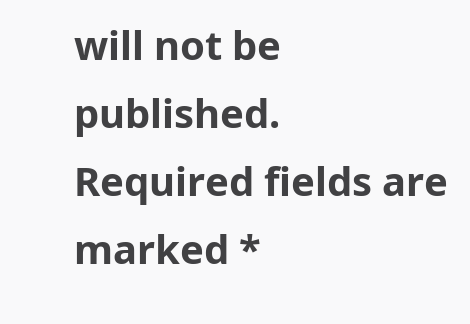will not be published. Required fields are marked *